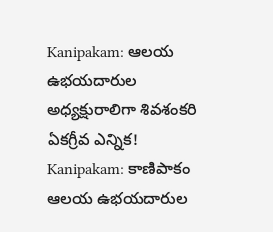Kanipakam: ఆలయ ఉభయదారుల అధ్యక్షురాలిగా శివశంకరి ఏకగ్రీవ ఎన్నిక!
Kanipakam: కాణిపాకం ఆలయ ఉభయదారుల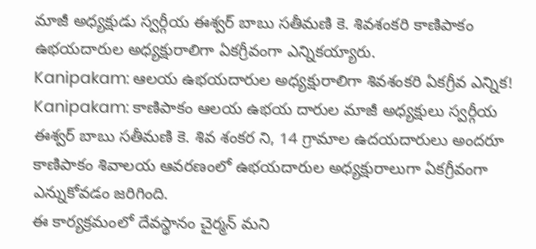మాజీ అధ్యక్షుడు స్వర్గీయ ఈశ్వర్ బాబు సతీమణి కె. శివశంకరి కాణిపాకం ఉభయదారుల అధ్యక్షురాలిగా ఏకగ్రీవంగా ఎన్నికయ్యారు.
Kanipakam: ఆలయ ఉభయదారుల అధ్యక్షురాలిగా శివశంకరి ఏకగ్రీవ ఎన్నిక!
Kanipakam: కాణిపాకం ఆలయ ఉభయ దారుల మాజీ అధ్యక్షులు స్వర్గీయ ఈశ్వర్ బాబు సతీమణి కె. శివ శంకర ని, 14 గ్రామాల ఉదయదారులు అందరూ కాణిపాకం శివాలయ ఆవరణంలో ఉభయదారుల అధ్యక్షురాలుగా ఏకగ్రీవంగా ఎన్నుకోవడం జరిగింది.
ఈ కార్యక్రమంలో దేవస్థానం చైర్మన్ మని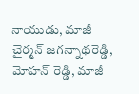నాయుడు, మాజీ చైర్మన్ జగన్నాథరెడ్డి, మోహన్ రెడ్డి, మాజీ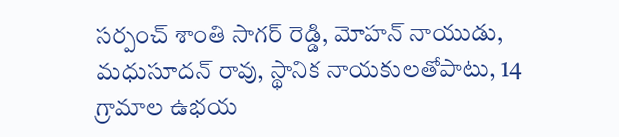సర్పంచ్ శాంతి సాగర్ రెడ్డి, మోహన్ నాయుడు, మధుసూదన్ రావు, స్థానిక నాయకులతోపాటు, 14 గ్రామాల ఉభయ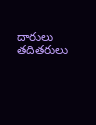దారులు తదితరులు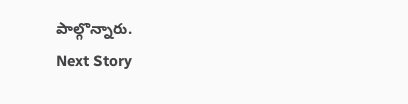పాల్గొన్నారు.
Next Story